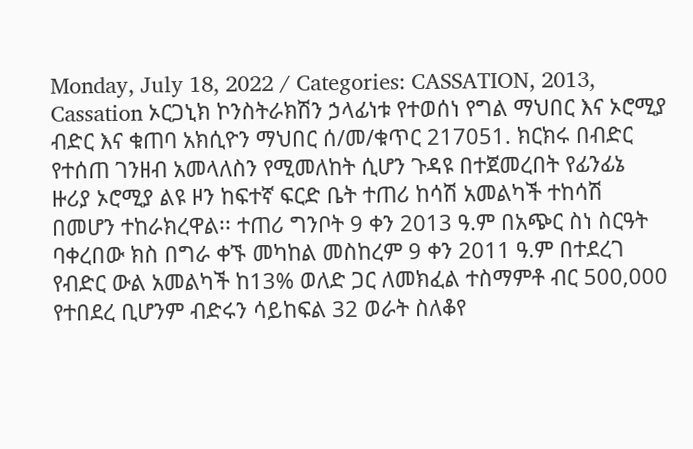Monday, July 18, 2022 / Categories: CASSATION, 2013, Cassation ኦርጋኒክ ኮንስትራክሽን ኃላፊነቱ የተወሰነ የግል ማህበር እና ኦሮሚያ ብድር እና ቁጠባ አክሲዮን ማህበር ሰ/መ/ቁጥር 217051. ክርክሩ በብድር የተሰጠ ገንዘብ አመላለስን የሚመለከት ሲሆን ጉዳዩ በተጀመረበት የፊንፊኔ ዙሪያ ኦሮሚያ ልዩ ዞን ከፍተኛ ፍርድ ቤት ተጠሪ ከሳሽ አመልካች ተከሳሽ በመሆን ተከራክረዋል፡፡ ተጠሪ ግንቦት 9 ቀን 2013 ዓ.ም በአጭር ስነ ስርዓት ባቀረበው ክስ በግራ ቀኙ መካከል መስከረም 9 ቀን 2011 ዓ.ም በተደረገ የብድር ውል አመልካች ከ13% ወለድ ጋር ለመክፈል ተስማምቶ ብር 500,000 የተበደረ ቢሆንም ብድሩን ሳይከፍል 32 ወራት ስለቆየ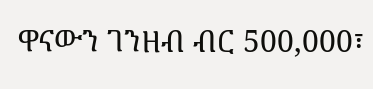ዋናውን ገንዘብ ብር 500,000፣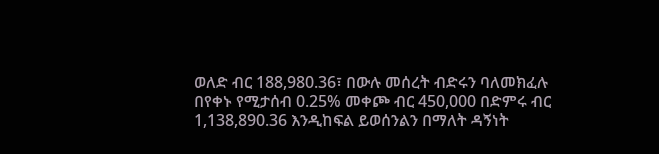ወለድ ብር 188,980.36፣ በውሉ መሰረት ብድሩን ባለመክፈሉ በየቀኑ የሚታሰብ 0.25% መቀጮ ብር 450,000 በድምሩ ብር 1,138,890.36 እንዲከፍል ይወሰንልን በማለት ዳኝነት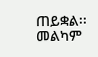ጠይቋል፡፡መልካም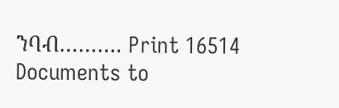ንባብ………. Print 16514 Documents to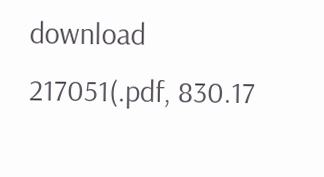download 217051(.pdf, 830.17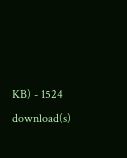KB) - 1524 download(s)